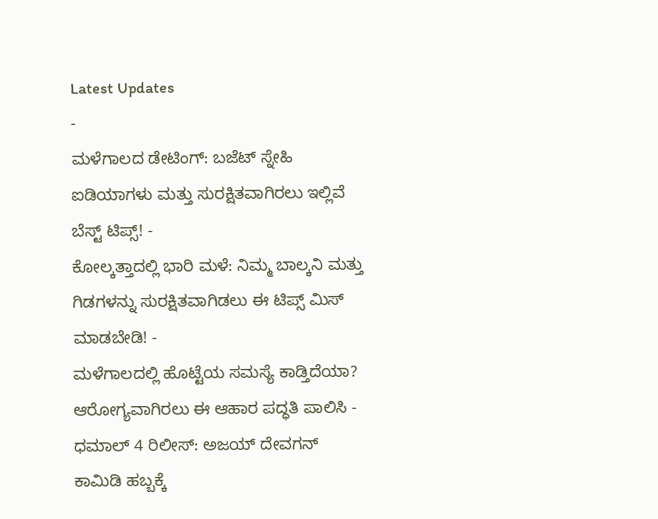Latest Updates
-
ಮಳೆಗಾಲದ ಡೇಟಿಂಗ್: ಬಜೆಟ್ ಸ್ನೇಹಿ ಐಡಿಯಾಗಳು ಮತ್ತು ಸುರಕ್ಷಿತವಾಗಿರಲು ಇಲ್ಲಿವೆ ಬೆಸ್ಟ್ ಟಿಪ್ಸ್! -
ಕೋಲ್ಕತ್ತಾದಲ್ಲಿ ಭಾರಿ ಮಳೆ: ನಿಮ್ಮ ಬಾಲ್ಕನಿ ಮತ್ತು ಗಿಡಗಳನ್ನು ಸುರಕ್ಷಿತವಾಗಿಡಲು ಈ ಟಿಪ್ಸ್ ಮಿಸ್ ಮಾಡಬೇಡಿ! -
ಮಳೆಗಾಲದಲ್ಲಿ ಹೊಟ್ಟೆಯ ಸಮಸ್ಯೆ ಕಾಡ್ತಿದೆಯಾ? ಆರೋಗ್ಯವಾಗಿರಲು ಈ ಆಹಾರ ಪದ್ಧತಿ ಪಾಲಿಸಿ -
ಧಮಾಲ್ 4 ರಿಲೀಸ್: ಅಜಯ್ ದೇವಗನ್ ಕಾಮಿಡಿ ಹಬ್ಬಕ್ಕೆ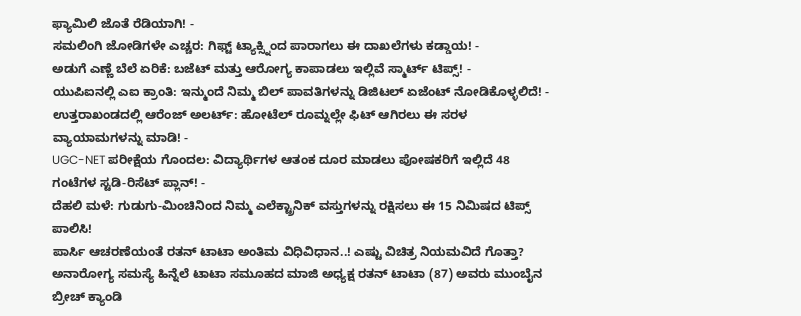ಫ್ಯಾಮಿಲಿ ಜೊತೆ ರೆಡಿಯಾಗಿ! -
ಸಮಲಿಂಗಿ ಜೋಡಿಗಳೇ ಎಚ್ಚರ: ಗಿಫ್ಟ್ ಟ್ಯಾಕ್ಸ್ನಿಂದ ಪಾರಾಗಲು ಈ ದಾಖಲೆಗಳು ಕಡ್ಡಾಯ! -
ಅಡುಗೆ ಎಣ್ಣೆ ಬೆಲೆ ಏರಿಕೆ: ಬಜೆಟ್ ಮತ್ತು ಆರೋಗ್ಯ ಕಾಪಾಡಲು ಇಲ್ಲಿವೆ ಸ್ಮಾರ್ಟ್ ಟಿಪ್ಸ್! -
ಯುಪಿಐನಲ್ಲಿ ಎಐ ಕ್ರಾಂತಿ: ಇನ್ಮುಂದೆ ನಿಮ್ಮ ಬಿಲ್ ಪಾವತಿಗಳನ್ನು ಡಿಜಿಟಲ್ ಏಜೆಂಟ್ ನೋಡಿಕೊಳ್ಳಲಿದೆ! -
ಉತ್ತರಾಖಂಡದಲ್ಲಿ ಆರೆಂಜ್ ಅಲರ್ಟ್: ಹೋಟೆಲ್ ರೂಮ್ನಲ್ಲೇ ಫಿಟ್ ಆಗಿರಲು ಈ ಸರಳ ವ್ಯಾಯಾಮಗಳನ್ನು ಮಾಡಿ! -
UGC-NET ಪರೀಕ್ಷೆಯ ಗೊಂದಲ: ವಿದ್ಯಾರ್ಥಿಗಳ ಆತಂಕ ದೂರ ಮಾಡಲು ಪೋಷಕರಿಗೆ ಇಲ್ಲಿದೆ 48 ಗಂಟೆಗಳ ಸ್ಟಡಿ-ರಿಸೆಟ್ ಪ್ಲಾನ್! -
ದೆಹಲಿ ಮಳೆ: ಗುಡುಗು-ಮಿಂಚಿನಿಂದ ನಿಮ್ಮ ಎಲೆಕ್ಟ್ರಾನಿಕ್ ವಸ್ತುಗಳನ್ನು ರಕ್ಷಿಸಲು ಈ 15 ನಿಮಿಷದ ಟಿಪ್ಸ್ ಪಾಲಿಸಿ!
ಪಾರ್ಸಿ ಆಚರಣೆಯಂತೆ ರತನ್ ಟಾಟಾ ಅಂತಿಮ ವಿಧಿವಿಧಾನ..! ಎಷ್ಟು ವಿಚಿತ್ರ ನಿಯಮವಿದೆ ಗೊತ್ತಾ?
ಅನಾರೋಗ್ಯ ಸಮಸ್ಯೆ ಹಿನ್ನೆಲೆ ಟಾಟಾ ಸಮೂಹದ ಮಾಜಿ ಅಧ್ಯಕ್ಷ ರತನ್ ಟಾಟಾ (87) ಅವರು ಮುಂಬೈನ ಬ್ರೀಚ್ ಕ್ಯಾಂಡಿ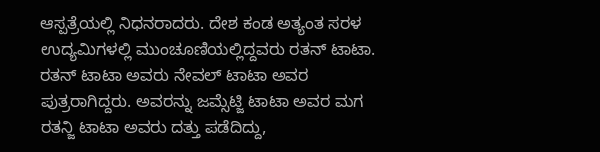ಆಸ್ಪತ್ರೆಯಲ್ಲಿ ನಿಧನರಾದರು. ದೇಶ ಕಂಡ ಅತ್ಯಂತ ಸರಳ ಉದ್ಯಮಿಗಳಲ್ಲಿ ಮುಂಚೂಣಿಯಲ್ಲಿದ್ದವರು ರತನ್ ಟಾಟಾ. ರತನ್ ಟಾಟಾ ಅವರು ನೇವಲ್ ಟಾಟಾ ಅವರ ಪುತ್ರರಾಗಿದ್ದರು. ಅವರನ್ನು ಜಮ್ಸೆಟ್ಜಿ ಟಾಟಾ ಅವರ ಮಗ ರತನ್ಜಿ ಟಾಟಾ ಅವರು ದತ್ತು ಪಡೆದಿದ್ದು,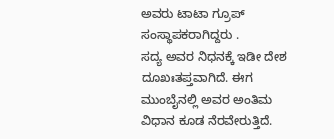ಅವರು ಟಾಟಾ ಗ್ರೂಪ್ ಸಂಸ್ಥಾಪಕರಾಗಿದ್ದರು .
ಸದ್ಯ ಅವರ ನಿಧನಕ್ಕೆ ಇಡೀ ದೇಶ ದೂಖಃತಪ್ತವಾಗಿದೆ. ಈಗ ಮುಂಬೈನಲ್ಲಿ ಅವರ ಅಂತಿಮ ವಿಧಾನ ಕೂಡ ನೆರವೇರುತ್ತಿದೆ.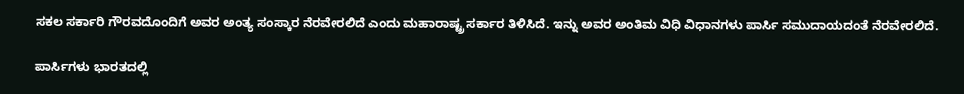ಸಕಲ ಸರ್ಕಾರಿ ಗೌರವದೊಂದಿಗೆ ಅವರ ಅಂತ್ಯ ಸಂಸ್ಕಾರ ನೆರವೇರಲಿದೆ ಎಂದು ಮಹಾರಾಷ್ಟ್ರ ಸರ್ಕಾರ ತಿಳಿಸಿದೆ. ಇನ್ನು ಅವರ ಅಂತಿಮ ವಿಧಿ ವಿಧಾನಗಳು ಪಾರ್ಸಿ ಸಮುದಾಯದಂತೆ ನೆರವೇರಲಿದೆ.

ಪಾರ್ಸಿಗಳು ಭಾರತದಲ್ಲಿ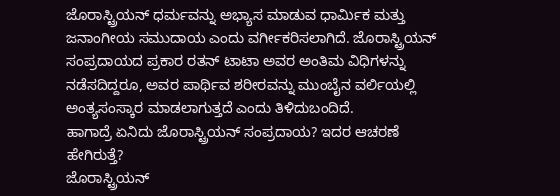ಜೊರಾಸ್ಟ್ರಿಯನ್ ಧರ್ಮವನ್ನು ಅಭ್ಯಾಸ ಮಾಡುವ ಧಾರ್ಮಿಕ ಮತ್ತು ಜನಾಂಗೀಯ ಸಮುದಾಯ ಎಂದು ವರ್ಗೀಕರಿಸಲಾಗಿದೆ. ಜೊರಾಸ್ಟ್ರಿಯನ್ ಸಂಪ್ರದಾಯದ ಪ್ರಕಾರ ರತನ್ ಟಾಟಾ ಅವರ ಅಂತಿಮ ವಿಧಿಗಳನ್ನು ನಡೆಸದಿದ್ದರೂ, ಅವರ ಪಾರ್ಥಿವ ಶರೀರವನ್ನು ಮುಂಬೈನ ವರ್ಲಿಯಲ್ಲಿ ಅಂತ್ಯಸಂಸ್ಕಾರ ಮಾಡಲಾಗುತ್ತದೆ ಎಂದು ತಿಳಿದುಬಂದಿದೆ.
ಹಾಗಾದ್ರೆ ಏನಿದು ಜೊರಾಸ್ಟ್ರಿಯನ್ ಸಂಪ್ರದಾಯ? ಇದರ ಆಚರಣೆ ಹೇಗಿರುತ್ತೆ?
ಜೊರಾಸ್ಟ್ರಿಯನ್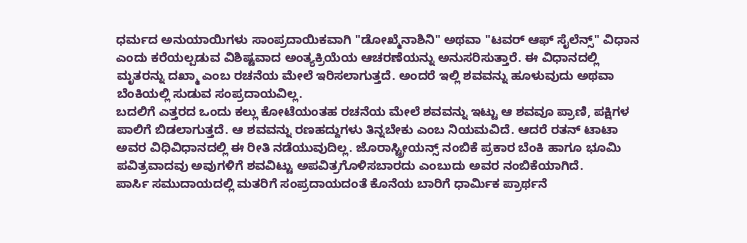ಧರ್ಮದ ಅನುಯಾಯಿಗಳು ಸಾಂಪ್ರದಾಯಿಕವಾಗಿ "ಡೋಖ್ಮೆನಾಶಿನಿ" ಅಥವಾ "ಟವರ್ ಆಫ್ ಸೈಲೆನ್ಸ್" ವಿಧಾನ ಎಂದು ಕರೆಯಲ್ಪಡುವ ವಿಶಿಷ್ಟವಾದ ಅಂತ್ಯಕ್ರಿಯೆಯ ಆಚರಣೆಯನ್ನು ಅನುಸರಿಸುತ್ತಾರೆ. ಈ ವಿಧಾನದಲ್ಲಿ ಮೃತರನ್ನು ದಖ್ಮಾ ಎಂಬ ರಚನೆಯ ಮೇಲೆ ಇರಿಸಲಾಗುತ್ತದೆ. ಅಂದರೆ ಇಲ್ಲಿ ಶವವನ್ನು ಹೂಳುವುದು ಅಥವಾ ಬೆಂಕಿಯಲ್ಲಿ ಸುಡುವ ಸಂಪ್ರದಾಯವಿಲ್ಲ.
ಬದಲಿಗೆ ಎತ್ತರದ ಒಂದು ಕಲ್ಲು ಕೋಟೆಯಂತಹ ರಚನೆಯ ಮೇಲೆ ಶವವನ್ನು ಇಟ್ಟು ಆ ಶವವೂ ಪ್ರಾಣಿ, ಪಕ್ಷಿಗಳ ಪಾಲಿಗೆ ಬಿಡಲಾಗುತ್ತದೆ. ಆ ಶವವನ್ನು ರಣಹದ್ದುಗಳು ತಿನ್ನಬೇಕು ಎಂಬ ನಿಯಮವಿದೆ. ಆದರೆ ರತನ್ ಟಾಟಾ ಅವರ ವಿಧಿವಿಧಾನದಲ್ಲಿ ಈ ರೀತಿ ನಡೆಯುವುದಿಲ್ಲ. ಜೊರಾಸ್ಟ್ರೀಯನ್ಸ್ ನಂಬಿಕೆ ಪ್ರಕಾರ ಬೆಂಕಿ ಹಾಗೂ ಭೂಮಿ ಪವಿತ್ರವಾದವು ಅವುಗಳಿಗೆ ಶವವಿಟ್ಟು ಅಪವಿತ್ರಗೊಳಿಸಬಾರದು ಎಂಬುದು ಅವರ ನಂಬಿಕೆಯಾಗಿದೆ.
ಪಾರ್ಸಿ ಸಮುದಾಯದಲ್ಲಿ ಮತರಿಗೆ ಸಂಪ್ರದಾಯದಂತೆ ಕೊನೆಯ ಬಾರಿಗೆ ಧಾರ್ಮಿಕ ಪ್ರಾರ್ಥನೆ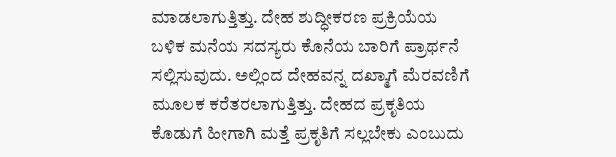ಮಾಡಲಾಗುತ್ತಿತ್ತು. ದೇಹ ಶುದ್ಧೀಕರಣ ಪ್ರಕ್ರಿಯೆಯ ಬಳಿಕ ಮನೆಯ ಸದಸ್ಯರು ಕೊನೆಯ ಬಾರಿಗೆ ಪ್ರಾರ್ಥನೆ ಸಲ್ಲಿಸುವುದು. ಅಲ್ಲಿಂದ ದೇಹವನ್ನ ದಖ್ಮಾಗೆ ಮೆರವಣಿಗೆ ಮೂಲಕ ಕರೆತರಲಾಗುತ್ತಿತ್ತು. ದೇಹದ ಪ್ರಕೃತಿಯ ಕೊಡುಗೆ ಹೀಗಾಗಿ ಮತ್ತೆ ಪ್ರಕೃತಿಗೆ ಸಲ್ಲಬೇಕು ಎಂಬುದು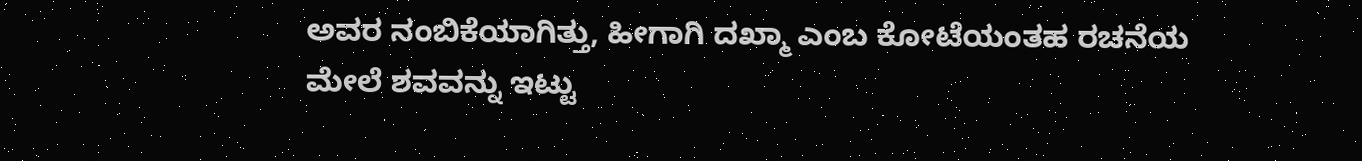ಅವರ ನಂಬಿಕೆಯಾಗಿತ್ತು, ಹೀಗಾಗಿ ದಖ್ಮಾ ಎಂಬ ಕೋಟೆಯಂತಹ ರಚನೆಯ ಮೇಲೆ ಶವವನ್ನು ಇಟ್ಟು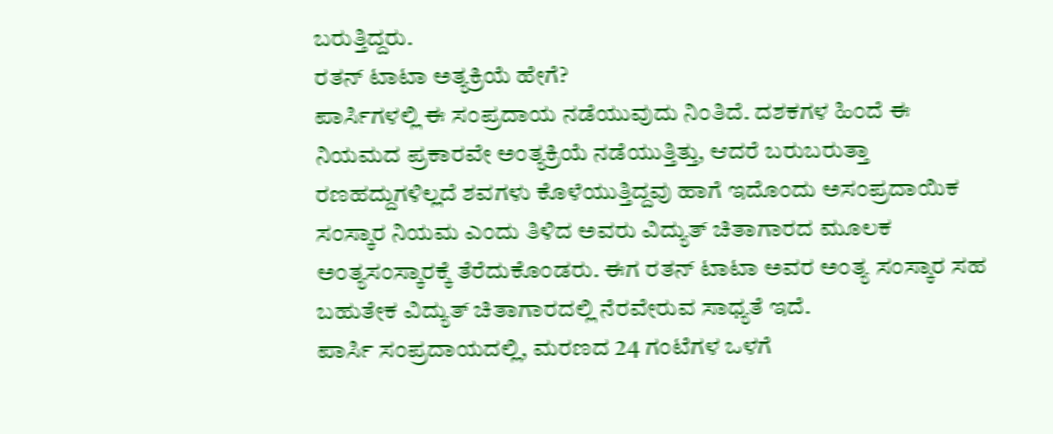ಬರುತ್ತಿದ್ದರು.
ರತನ್ ಟಾಟಾ ಅತ್ಯಕ್ರಿಯೆ ಹೇಗೆ?
ಪಾರ್ಸಿಗಳಲ್ಲಿ ಈ ಸಂಪ್ರದಾಯ ನಡೆಯುವುದು ನಿಂತಿದೆ. ದಶಕಗಳ ಹಿಂದೆ ಈ ನಿಯಮದ ಪ್ರಕಾರವೇ ಅಂತ್ಯಕ್ರಿಯೆ ನಡೆಯುತ್ತಿತ್ತು, ಆದರೆ ಬರುಬರುತ್ತಾ ರಣಹದ್ದುಗಳಿಲ್ಲದೆ ಶವಗಳು ಕೊಳೆಯುತ್ತಿದ್ದವು ಹಾಗೆ ಇದೊಂದು ಅಸಂಪ್ರದಾಯಿಕ ಸಂಸ್ಕಾರ ನಿಯಮ ಎಂದು ತಿಳಿದ ಅವರು ವಿದ್ಯುತ್ ಚಿತಾಗಾರದ ಮೂಲಕ ಅಂತ್ಯಸಂಸ್ಕಾರಕ್ಕೆ ತೆರೆದುಕೊಂಡರು. ಈಗ ರತನ್ ಟಾಟಾ ಅವರ ಅಂತ್ಯ ಸಂಸ್ಕಾರ ಸಹ ಬಹುತೇಕ ವಿದ್ಯುತ್ ಚಿತಾಗಾರದಲ್ಲಿ ನೆರವೇರುವ ಸಾಧ್ಯತೆ ಇದೆ.
ಪಾರ್ಸಿ ಸಂಪ್ರದಾಯದಲ್ಲಿ, ಮರಣದ 24 ಗಂಟೆಗಳ ಒಳಗೆ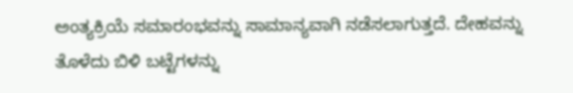ಅಂತ್ಯಕ್ರಿಯೆ ಸಮಾರಂಭವನ್ನು ಸಾಮಾನ್ಯವಾಗಿ ನಡೆಸಲಾಗುತ್ತದೆ. ದೇಹವನ್ನು ತೊಳೆದು ಬಿಳಿ ಬಟ್ಟೆಗಳನ್ನು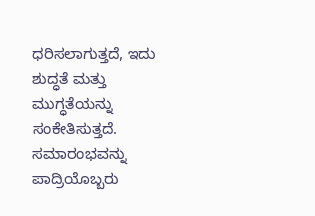ಧರಿಸಲಾಗುತ್ತದೆ, ಇದು ಶುದ್ಧತೆ ಮತ್ತು ಮುಗ್ಧತೆಯನ್ನು ಸಂಕೇತಿಸುತ್ತದೆ. ಸಮಾರಂಭವನ್ನು ಪಾದ್ರಿಯೊಬ್ಬರು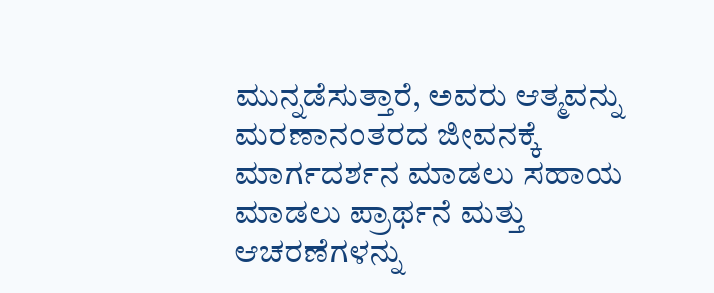ಮುನ್ನಡೆಸುತ್ತಾರೆ, ಅವರು ಆತ್ಮವನ್ನು ಮರಣಾನಂತರದ ಜೀವನಕ್ಕೆ ಮಾರ್ಗದರ್ಶನ ಮಾಡಲು ಸಹಾಯ ಮಾಡಲು ಪ್ರಾರ್ಥನೆ ಮತ್ತು ಆಚರಣೆಗಳನ್ನು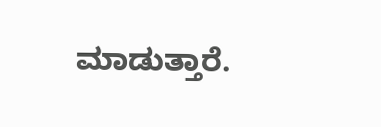ಮಾಡುತ್ತಾರೆ.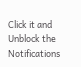Click it and Unblock the Notifications